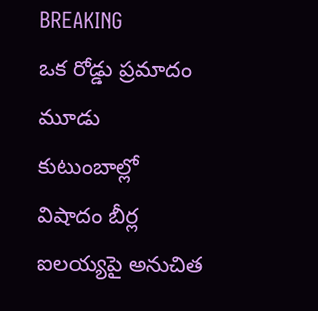BREAKING
ఒక రోడ్డు ప్రమాదం మూడు కుటుంబాల్లో విషాదం బీర్ల ఐలయ్యపై అనుచిత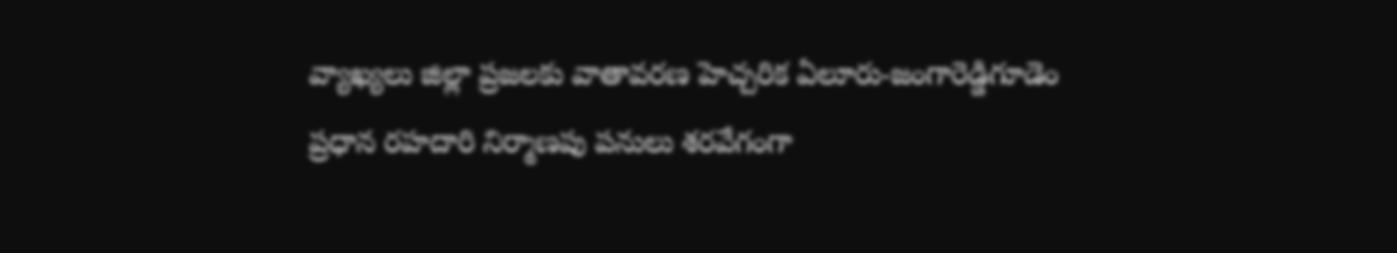వ్యాఖ్యలు జిల్లా ప్రజలకు వాతావరణ హెచ్చరిక ఏలూరు-జంగారెడ్డిగూడెం ప్రధాన రహదారి నిర్మాణపు పనులు శరవేగంగా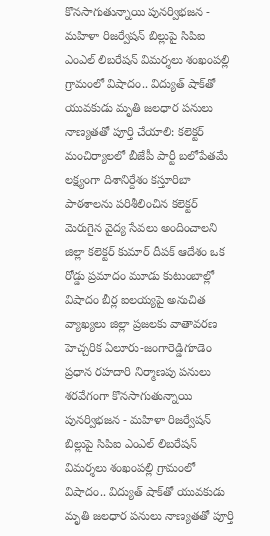కొనసాగుతున్నాయి పునర్విభజన - మహిళా రిజర్వేషన్ బిల్లుపై సిపిఐ ఎంఎల్ లిబరేషన్ విమర్శలు శంఖంపల్లి గ్రామంలో విషాదం.. విద్యుత్ షాక్‌తో యువకుడు మృతి జలధార పనులు నాణ్యతతో పూర్తి చేయాలి: కలెక్టర్ మంచిర్యాలలో బీజేపీ పార్టీ బలోపేతమే లక్ష్యంగా దిశానిర్దేశం కస్తూరిబా పాఠశాలను పరిశీలించిన కలెక్టర్ మెరుగైన వైద్య సేవలు అందించాలని జిల్లా కలెక్టర్ కుమార్ దీపక్ ఆదేశం ఒక రోడ్డు ప్రమాదం మూడు కుటుంబాల్లో విషాదం బీర్ల ఐలయ్యపై అనుచిత వ్యాఖ్యలు జిల్లా ప్రజలకు వాతావరణ హెచ్చరిక ఏలూరు-జంగారెడ్డిగూడెం ప్రధాన రహదారి నిర్మాణపు పనులు శరవేగంగా కొనసాగుతున్నాయి పునర్విభజన - మహిళా రిజర్వేషన్ బిల్లుపై సిపిఐ ఎంఎల్ లిబరేషన్ విమర్శలు శంఖంపల్లి గ్రామంలో విషాదం.. విద్యుత్ షాక్‌తో యువకుడు మృతి జలధార పనులు నాణ్యతతో పూర్తి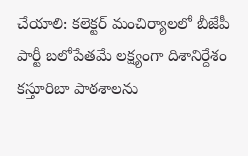చేయాలి: కలెక్టర్ మంచిర్యాలలో బీజేపీ పార్టీ బలోపేతమే లక్ష్యంగా దిశానిర్దేశం కస్తూరిబా పాఠశాలను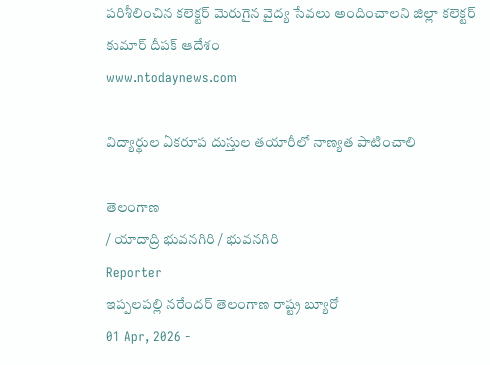పరిశీలించిన కలెక్టర్ మెరుగైన వైద్య సేవలు అందించాలని జిల్లా కలెక్టర్ కుమార్ దీపక్ ఆదేశం
www.ntodaynews.com

విద్యార్థుల ఏకరూప దుస్తుల తయారీలో నాణ్యత పాటించాలి

తెలంగాణ
/ యాదాద్రి భువనగిరి / భువనగిరి
Reporter
ఇప్పలపల్లి నరేందర్ తెలంగాణ రాష్ట్ర బ్యూరో
01 Apr, 2026 -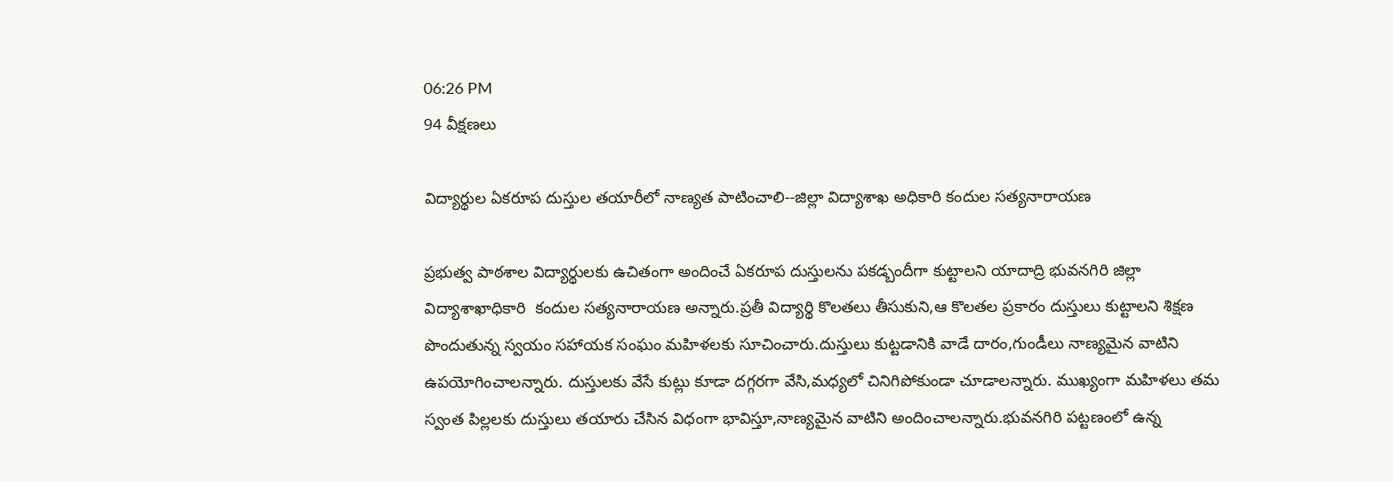06:26 PM
94 వీక్షణలు

విద్యార్థుల ఏకరూప దుస్తుల తయారీలో నాణ్యత పాటించాలి--జిల్లా విద్యాశాఖ అధికారి కందుల సత్యనారాయణ

ప్రభుత్వ పాఠశాల విద్యార్థులకు ఉచితంగా అందించే ఏకరూప దుస్తులను పకడ్బందీగా కుట్టాలని యాదాద్రి భువనగిరి జిల్లా విద్యాశాఖాధికారి  కందుల సత్యనారాయణ అన్నారు.ప్రతీ విద్యార్థి కొలతలు తీసుకుని,ఆ కొలతల ప్రకారం దుస్తులు కుట్టాలని శిక్షణ పొందుతున్న స్వయం సహాయక సంఘం మహిళలకు సూచించారు.దుస్తులు కుట్టడానికి వాడే దారం,గుండీలు నాణ్యమైన వాటిని ఉపయోగించాలన్నారు. దుస్తులకు వేసే కుట్లు కూడా దగ్గరగా వేసి,మధ్యలో చినిగిపోకుండా చూడాలన్నారు. ముఖ్యంగా మహిళలు తమ స్వంత పిల్లలకు దుస్తులు తయారు చేసిన విధంగా భావిస్తూ,నాణ్యమైన వాటిని అందించాలన్నారు.భువనగిరి పట్టణంలో ఉన్న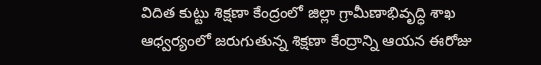విదిత కుట్టు శిక్షణా కేంద్రంలో జిల్లా గ్రామీణాభివృద్ధి శాఖ ఆధ్వర్యంలో జరుగుతున్న శిక్షణా కేంద్రాన్ని ఆయన ఈరోజు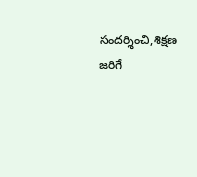సందర్శించి,శిక్షణ జరిగే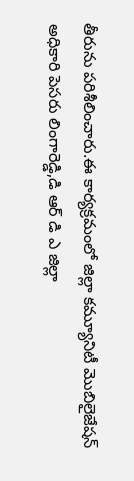తీరును పరిశీలించారు.ఈ కార్యక్రమంలో జిల్లా కమ్యూనిటీ మొబిలైజేషన్ అధికారి పెసరు లింగారెడ్డి,డి ఆర్ డి ఎ జిల్లా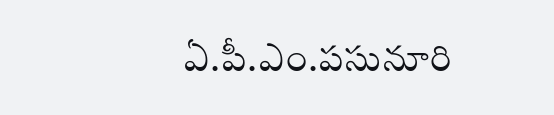ఏ.పీ.ఎం.పసునూరి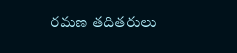రమణ తదితరులు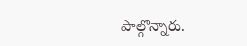పాల్గొన్నారు.